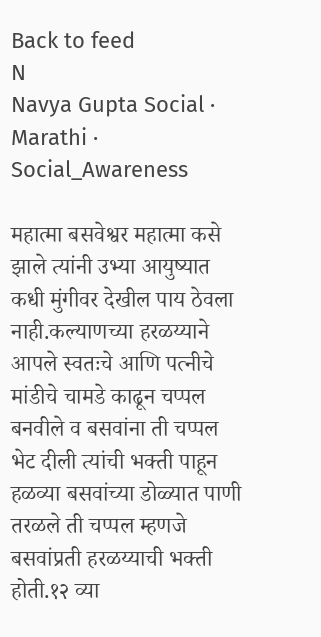Back to feed
N
Navya Gupta Social · Marathi · Social_Awareness

महात्मा बसवेश्वर महात्मा कसे झाले त्यांनी उभ्या आयुष्यात कधी मुंगीवर देखील पाय ठेवला नाही.कल्याणच्या हरळय्याने आपले स्वतःचे आणि पत्नीचे मांडीचे चामडे काढून चप्पल बनवीले व बसवांना ती चप्पल भेट दीली त्यांची भक्ती पाहून हळव्या बसवांच्या डोळ्यात पाणी तरळले ती चप्पल म्हणजे बसवांप्रती हरळय्याची भक्ती होती.१२ व्या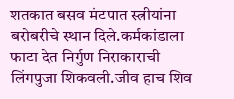शतकात बसव मंटपात स्त्रीयांना बरोबरीचे स्थान दिले.कर्मकांडाला फाटा देत निर्गुण निराकाराची लिंगपुजा शिकवली.जीव हाच शिव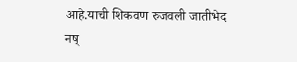आहे.याची शिकवण रुजवली जातीभेद नष्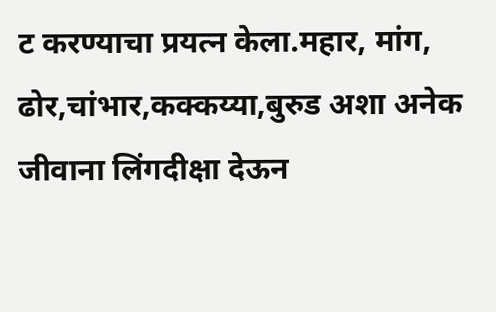ट करण्याचा प्रयत्न केला.महार, मांग, ढोर,चांभार,कक्कय्या,बुरुड अशा अनेक जीवाना लिंगदीक्षा देऊन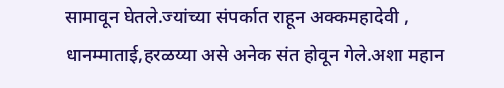सामावून घेतले.ज्यांच्या संपर्कात राहून अक्कमहादेवी , धानम्माताई,हरळय्या असे अनेक संत होवून गेले.अशा महान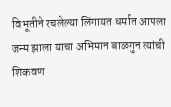विभूतीने रचलेल्या लिंगायत धर्मात आपला जन्म झाला याचा अभिमान बाळगुन त्यांची शिकवण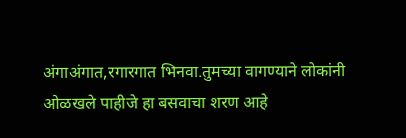अंगाअंगात,रगारगात भिनवा.तुमच्या वागण्याने लोकांनी ओळखले पाहीजे हा बसवाचा शरण आहे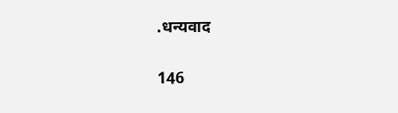.धन्यवाद

146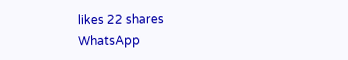likes 22 shares
WhatsApp